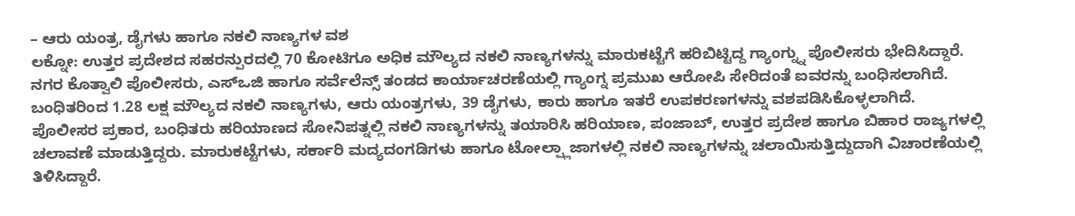– ಆರು ಯಂತ್ರ, ಡೈಗಳು ಹಾಗೂ ನಕಲಿ ನಾಣ್ಯಗಳ ವಶ
ಲಕ್ನೋ: ಉತ್ತರ ಪ್ರದೇಶದ ಸಹರನ್ಪುರದಲ್ಲಿ 70 ಕೋಟಿಗೂ ಅಧಿಕ ಮೌಲ್ಯದ ನಕಲಿ ನಾಣ್ಯಗಳನ್ನು ಮಾರುಕಟ್ಟೆಗೆ ಹರಿಬಿಟ್ಟಿದ್ದ ಗ್ಯಾಂಗ್ನ್ನು ಪೊಲೀಸರು ಭೇದಿಸಿದ್ದಾರೆ.
ನಗರ ಕೊತ್ವಾಲಿ ಪೊಲೀಸರು, ಎಸ್ಒಜಿ ಹಾಗೂ ಸರ್ವೆಲೆನ್ಸ್ ತಂಡದ ಕಾರ್ಯಾಚರಣೆಯಲ್ಲಿ ಗ್ಯಾಂಗ್ನ ಪ್ರಮುಖ ಆರೋಪಿ ಸೇರಿದಂತೆ ಐವರನ್ನು ಬಂಧಿಸಲಾಗಿದೆ. ಬಂಧಿತರಿಂದ 1.28 ಲಕ್ಷ ಮೌಲ್ಯದ ನಕಲಿ ನಾಣ್ಯಗಳು, ಆರು ಯಂತ್ರಗಳು, 39 ಡೈಗಳು, ಕಾರು ಹಾಗೂ ಇತರೆ ಉಪಕರಣಗಳನ್ನು ವಶಪಡಿಸಿಕೊಳ್ಳಲಾಗಿದೆ.
ಪೊಲೀಸರ ಪ್ರಕಾರ, ಬಂಧಿತರು ಹರಿಯಾಣದ ಸೋನಿಪತ್ನಲ್ಲಿ ನಕಲಿ ನಾಣ್ಯಗಳನ್ನು ತಯಾರಿಸಿ ಹರಿಯಾಣ, ಪಂಜಾಬ್, ಉತ್ತರ ಪ್ರದೇಶ ಹಾಗೂ ಬಿಹಾರ ರಾಜ್ಯಗಳಲ್ಲಿ ಚಲಾವಣೆ ಮಾಡುತ್ತಿದ್ದರು. ಮಾರುಕಟ್ಟೆಗಳು, ಸರ್ಕಾರಿ ಮದ್ಯದಂಗಡಿಗಳು ಹಾಗೂ ಟೋಲ್ಪ್ಲಾಜಾಗಳಲ್ಲಿ ನಕಲಿ ನಾಣ್ಯಗಳನ್ನು ಚಲಾಯಿಸುತ್ತಿದ್ದುದಾಗಿ ವಿಚಾರಣೆಯಲ್ಲಿ ತಿಳಿಸಿದ್ದಾರೆ.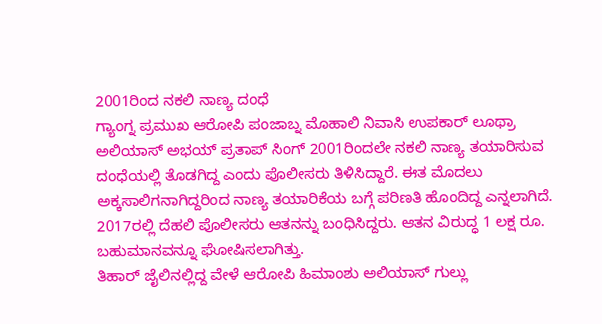2001ರಿಂದ ನಕಲಿ ನಾಣ್ಯ ದಂಧೆ
ಗ್ಯಾಂಗ್ನ ಪ್ರಮುಖ ಆರೋಪಿ ಪಂಜಾಬ್ನ ಮೊಹಾಲಿ ನಿವಾಸಿ ಉಪಕಾರ್ ಲೂಥ್ರಾ ಅಲಿಯಾಸ್ ಅಭಯ್ ಪ್ರತಾಪ್ ಸಿಂಗ್ 2001ರಿಂದಲೇ ನಕಲಿ ನಾಣ್ಯ ತಯಾರಿಸುವ ದಂಧೆಯಲ್ಲಿ ತೊಡಗಿದ್ದ ಎಂದು ಪೊಲೀಸರು ತಿಳಿಸಿದ್ದಾರೆ. ಈತ ಮೊದಲು ಅಕ್ಕಸಾಲಿಗನಾಗಿದ್ದರಿಂದ ನಾಣ್ಯ ತಯಾರಿಕೆಯ ಬಗ್ಗೆ ಪರಿಣತಿ ಹೊಂದಿದ್ದ ಎನ್ನಲಾಗಿದೆ. 2017ರಲ್ಲಿ ದೆಹಲಿ ಪೊಲೀಸರು ಆತನನ್ನು ಬಂಧಿಸಿದ್ದರು. ಆತನ ವಿರುದ್ಧ 1 ಲಕ್ಷ ರೂ. ಬಹುಮಾನವನ್ನೂ ಘೋಷಿಸಲಾಗಿತ್ತು.
ತಿಹಾರ್ ಜೈಲಿನಲ್ಲಿದ್ದ ವೇಳೆ ಆರೋಪಿ ಹಿಮಾಂಶು ಅಲಿಯಾಸ್ ಗುಲ್ಲು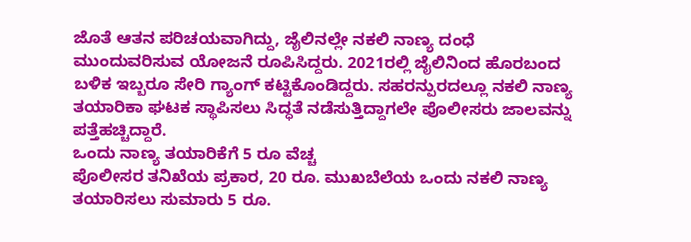ಜೊತೆ ಆತನ ಪರಿಚಯವಾಗಿದ್ದು, ಜೈಲಿನಲ್ಲೇ ನಕಲಿ ನಾಣ್ಯ ದಂಧೆ ಮುಂದುವರಿಸುವ ಯೋಜನೆ ರೂಪಿಸಿದ್ದರು. 2021ರಲ್ಲಿ ಜೈಲಿನಿಂದ ಹೊರಬಂದ ಬಳಿಕ ಇಬ್ಬರೂ ಸೇರಿ ಗ್ಯಾಂಗ್ ಕಟ್ಟಿಕೊಂಡಿದ್ದರು. ಸಹರನ್ಪುರದಲ್ಲೂ ನಕಲಿ ನಾಣ್ಯ ತಯಾರಿಕಾ ಘಟಕ ಸ್ಥಾಪಿಸಲು ಸಿದ್ಧತೆ ನಡೆಸುತ್ತಿದ್ದಾಗಲೇ ಪೊಲೀಸರು ಜಾಲವನ್ನು ಪತ್ತೆಹಚ್ಚಿದ್ದಾರೆ.
ಒಂದು ನಾಣ್ಯ ತಯಾರಿಕೆಗೆ 5 ರೂ ವೆಚ್ಚ
ಪೊಲೀಸರ ತನಿಖೆಯ ಪ್ರಕಾರ, 20 ರೂ. ಮುಖಬೆಲೆಯ ಒಂದು ನಕಲಿ ನಾಣ್ಯ ತಯಾರಿಸಲು ಸುಮಾರು 5 ರೂ.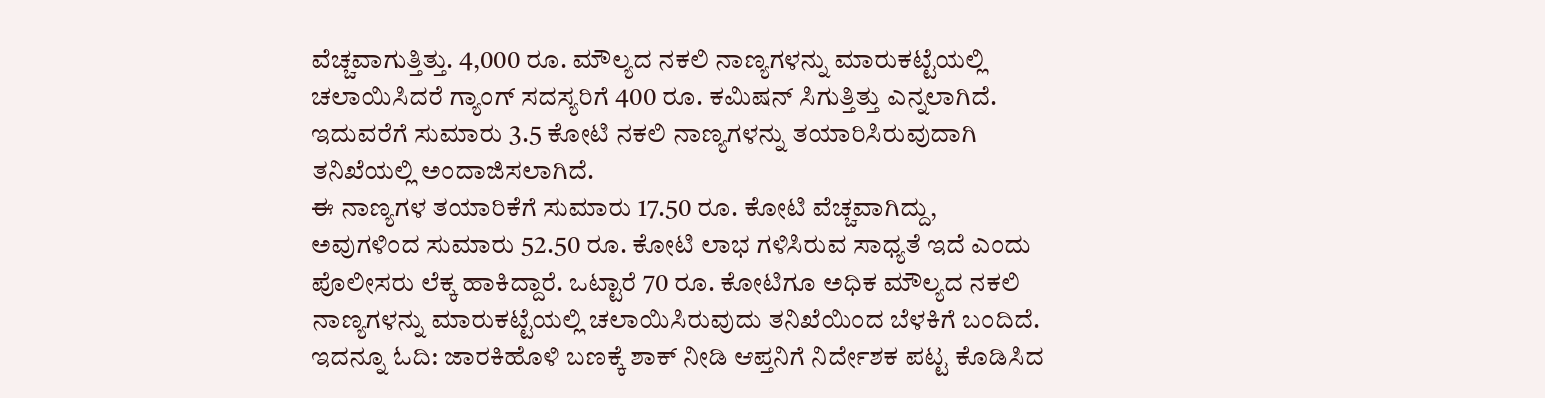ವೆಚ್ಚವಾಗುತ್ತಿತ್ತು. 4,000 ರೂ. ಮೌಲ್ಯದ ನಕಲಿ ನಾಣ್ಯಗಳನ್ನು ಮಾರುಕಟ್ಟೆಯಲ್ಲಿ ಚಲಾಯಿಸಿದರೆ ಗ್ಯಾಂಗ್ ಸದಸ್ಯರಿಗೆ 400 ರೂ. ಕಮಿಷನ್ ಸಿಗುತ್ತಿತ್ತು ಎನ್ನಲಾಗಿದೆ. ಇದುವರೆಗೆ ಸುಮಾರು 3.5 ಕೋಟಿ ನಕಲಿ ನಾಣ್ಯಗಳನ್ನು ತಯಾರಿಸಿರುವುದಾಗಿ ತನಿಖೆಯಲ್ಲಿ ಅಂದಾಜಿಸಲಾಗಿದೆ.
ಈ ನಾಣ್ಯಗಳ ತಯಾರಿಕೆಗೆ ಸುಮಾರು 17.50 ರೂ. ಕೋಟಿ ವೆಚ್ಚವಾಗಿದ್ದು, ಅವುಗಳಿಂದ ಸುಮಾರು 52.50 ರೂ. ಕೋಟಿ ಲಾಭ ಗಳಿಸಿರುವ ಸಾಧ್ಯತೆ ಇದೆ ಎಂದು ಪೊಲೀಸರು ಲೆಕ್ಕ ಹಾಕಿದ್ದಾರೆ. ಒಟ್ಟಾರೆ 70 ರೂ. ಕೋಟಿಗೂ ಅಧಿಕ ಮೌಲ್ಯದ ನಕಲಿ ನಾಣ್ಯಗಳನ್ನು ಮಾರುಕಟ್ಟೆಯಲ್ಲಿ ಚಲಾಯಿಸಿರುವುದು ತನಿಖೆಯಿಂದ ಬೆಳಕಿಗೆ ಬಂದಿದೆ. ಇದನ್ನೂ ಓದಿ: ಜಾರಕಿಹೊಳಿ ಬಣಕ್ಕೆ ಶಾಕ್ ನೀಡಿ ಆಪ್ತನಿಗೆ ನಿರ್ದೇಶಕ ಪಟ್ಟ ಕೊಡಿಸಿದ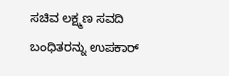ಸಚಿವ ಲಕ್ಷ್ಮಣ ಸವದಿ
ಬಂಧಿತರನ್ನು ಉಪಕಾರ್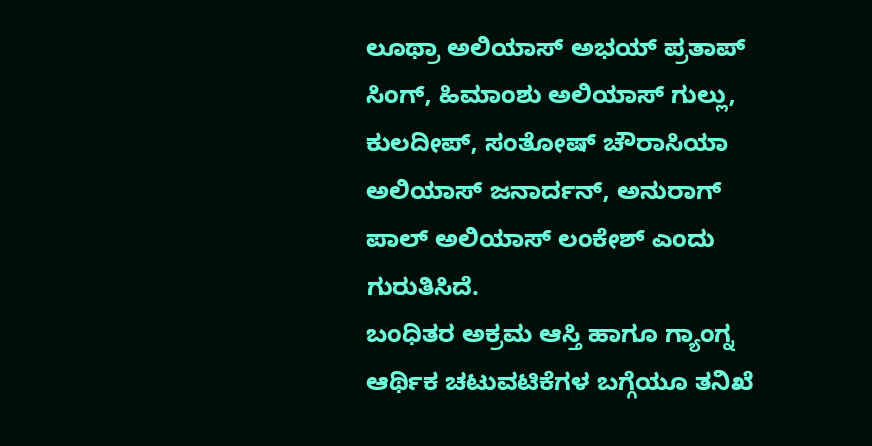ಲೂಥ್ರಾ ಅಲಿಯಾಸ್ ಅಭಯ್ ಪ್ರತಾಪ್ ಸಿಂಗ್, ಹಿಮಾಂಶು ಅಲಿಯಾಸ್ ಗುಲ್ಲು, ಕುಲದೀಪ್, ಸಂತೋಷ್ ಚೌರಾಸಿಯಾ ಅಲಿಯಾಸ್ ಜನಾರ್ದನ್, ಅನುರಾಗ್ ಪಾಲ್ ಅಲಿಯಾಸ್ ಲಂಕೇಶ್ ಎಂದು ಗುರುತಿಸಿದೆ.
ಬಂಧಿತರ ಅಕ್ರಮ ಆಸ್ತಿ ಹಾಗೂ ಗ್ಯಾಂಗ್ನ ಆರ್ಥಿಕ ಚಟುವಟಿಕೆಗಳ ಬಗ್ಗೆಯೂ ತನಿಖೆ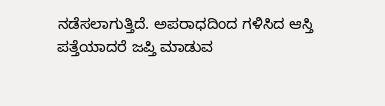ನಡೆಸಲಾಗುತ್ತಿದೆ. ಅಪರಾಧದಿಂದ ಗಳಿಸಿದ ಆಸ್ತಿ ಪತ್ತೆಯಾದರೆ ಜಪ್ತಿ ಮಾಡುವ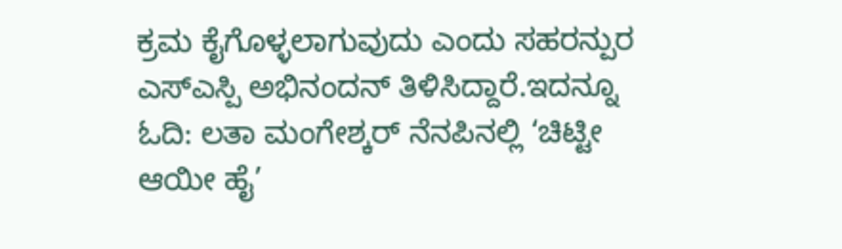ಕ್ರಮ ಕೈಗೊಳ್ಳಲಾಗುವುದು ಎಂದು ಸಹರನ್ಪುರ ಎಸ್ಎಸ್ಪಿ ಅಭಿನಂದನ್ ತಿಳಿಸಿದ್ದಾರೆ.ಇದನ್ನೂ ಓದಿ: ಲತಾ ಮಂಗೇಶ್ಕರ್ ನೆನಪಿನಲ್ಲಿ ‘ಚಿಟ್ಟೀ ಆಯೀ ಹೈ’